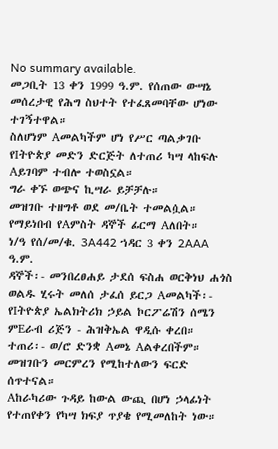No summary available.
መጋቢት 13 ቀን 1999 ዓ.ም. የሰጠው ውሣኔ መሰረታዊ የሕግ ስህተት የተፈጸመባቸው ሆነው ተገኝተዋል።
ስለሆነም Aመልካችም ሆነ የሥር ጣልቃገቡ የIትዮጵያ መድን ድርጅት ለተጠሪ ካሣ ላከፍሉ Aይገባም ተብሎ ተወስኗል።
ግራ ቀኙ ወጭና ኪሣራ ይቻቻሉ።
መዝገቡ ተዘግቶ ወደ መ/ቤት ተመልሷል።
የማይነበብ የAምስት ዳኞች ፊርማ Aለበት።
ነ/ዓ የሰ/መ/ቁ. 3A442 ኀዳር 3 ቀን 2AAA ዓ.ም.
ዳኞች፡- መንበረፀሐይ ታደሰ ፍስሐ ወርቅነህ ሐጎስ ወልዱ ሂሩት መለሰ ታፈሰ ይርጋ Aመልካች፡- የIትዮጵያ ኤልክትሪክ ኃይል ኮርፖሬሽን ሰሜን ምEራብ ሪጅን - ሕዝቅኤል ዋዲሱ ቀረበ።
ተጠሪ፡- ወ/ሮ ድንቋ Aመኔ Aልቀረበችም።
መዝገቡን መርምረን የሚከተለውን ፍርድ ሰጥተናል።
Aከራካሪው ጉዳይ ከውል ውጪ በሆነ ኃላፊነት የተጠየቀን የካሣ ክፍያ ጥያቄ የሚመለከት ነው።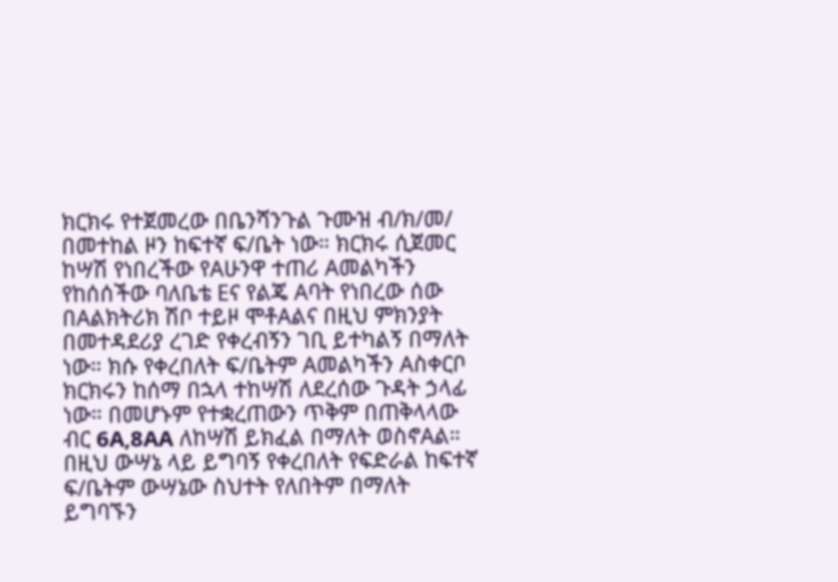ክርክሩ የተጀመረው በቤንሻንጉል ጉሙዝ ብ/ክ/መ/ በመተከል ዞን ከፍተኛ ፍ/ቤት ነው። ክርክሩ ሲጀመር ከሣሽ የነበረችው የAሁንዋ ተጠሪ Aመልካችን የከሰሰችው ባለቤቴ Eና የልጄ Aባት የነበረው ሰው በAልክትሪክ ሽቦ ተይዞ ሞቶAልና በዚህ ምክንያት በመተዳደሪያ ረገድ የቀረብኝን ገቢ ይተካልኝ በማለት ነው። ክሱ የቀረበለት ፍ/ቤትም Aመልካችን Aስቀርቦ ክርክሩን ከሰማ በኋላ ተከሣሽ ለደረሰው ጉዳት ኃላፊ ነው። በመሆኑም የተቋረጠውን ጥቅም በጠቅላላው ብር 6A‚8AA ለከሣሽ ይክፈል በማለት ወስኖAል። በዚህ ውሣኔ ላይ ይግባኝ የቀረበለት የፍድራል ከፍተኛ ፍ/ቤትም ውሣኔው ስህተት የለበትም በማለት ይግባኙን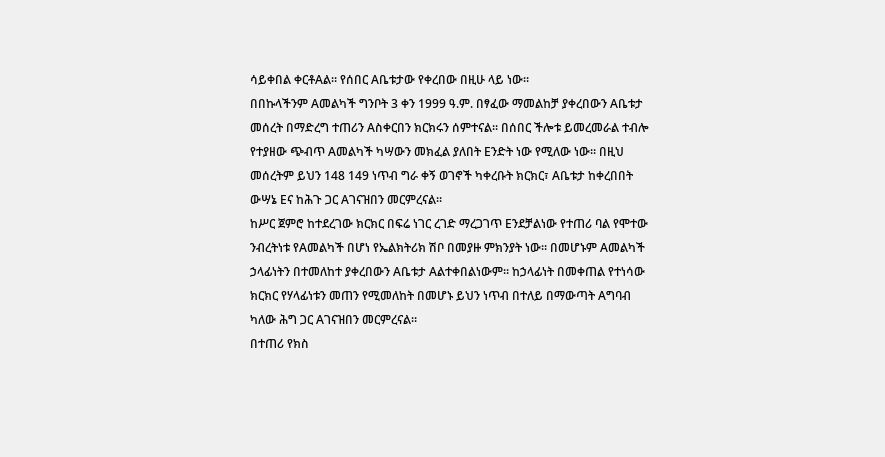ሳይቀበል ቀርቶAል። የሰበር Aቤቱታው የቀረበው በዚሁ ላይ ነው።
በበኩላችንም Aመልካች ግንቦት 3 ቀን 1999 ዓ.ም. በፃፈው ማመልከቻ ያቀረበውን Aቤቱታ መሰረት በማድረግ ተጠሪን Aስቀርበን ክርክሩን ሰምተናል። በሰበር ችሎቱ ይመረመራል ተብሎ የተያዘው ጭብጥ Aመልካች ካሣውን መክፈል ያለበት Eንድት ነው የሚለው ነው። በዚህ መሰረትም ይህን 148 149 ነጥብ ግራ ቀኝ ወገኖች ካቀረቡት ክርክር፣ Aቤቱታ ከቀረበበት ውሣኔ Eና ከሕጉ ጋር Aገናዝበን መርምረናል።
ከሥር ጀምሮ ከተደረገው ክርክር በፍሬ ነገር ረገድ ማረጋገጥ Eንደቻልነው የተጠሪ ባል የሞተው ንብረትነቱ የAመልካች በሆነ የኤልክትሪክ ሽቦ በመያዙ ምክንያት ነው። በመሆኑም Aመልካች ኃላፊነትን በተመለከተ ያቀረበውን Aቤቱታ Aልተቀበልነውም። ከኃላፊነት በመቀጠል የተነሳው ክርክር የሃላፊነቱን መጠን የሚመለከት በመሆኑ ይህን ነጥብ በተለይ በማውጣት Aግባብ ካለው ሕግ ጋር Aገናዝበን መርምረናል።
በተጠሪ የክስ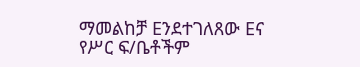ማመልከቻ Eንደተገለጸው Eና የሥር ፍ/ቤቶችም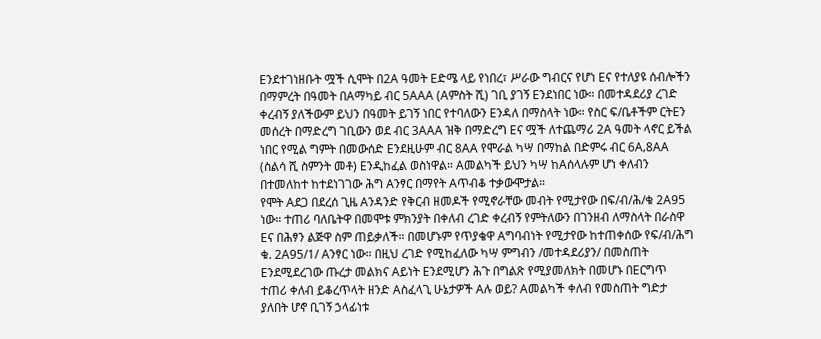Eንደተገነዘቡት ሟች ሲሞት በ2A ዓመት Eድሜ ላይ የነበረ፣ ሥራው ግብርና የሆነ Eና የተለያዩ ሰብሎችን በማምረት በዓመት በAማካይ ብር 5AAA (Aምስት ሺ) ገቢ ያገኝ Eንደነበር ነው። በመተዳደሪያ ረገድ ቀረብኝ ያለችውም ይህን በዓመት ይገኝ ነበር የተባለውን Eንዳለ በማስላት ነው። የስር ፍ/ቤቶችም ርትEን መሰረት በማድረግ ገቢውን ወደ ብር 3AAA ዝቅ በማድረግ Eና ሟች ለተጨማሪ 2A ዓመት ላኖር ይችል ነበር የሚል ግምት በመውሰድ Eንደዚሁም ብር 8AA የሞራል ካሣ በማከል በድምሩ ብር 6A‚8AA (ስልሳ ሺ ስምንት መቶ) Eንዲከፈል ወስነዋል። Aመልካች ይህን ካሣ ከAሰላሉም ሆነ ቀለብን በተመለከተ ከተደነገገው ሕግ Aንፃር በማየት Aጥብቆ ተቃውሞታል።
የሞት Aደጋ በደረሰ ጊዜ Aንዳንድ የቅርብ ዘመዶች የሚኖራቸው መብት የሚታየው በፍ/ብ/ሕ/ቁ 2A95 ነው። ተጠሪ ባለቤትዋ በመሞቱ ምክንያት በቀለብ ረገድ ቀረብኝ የምትለውን በገንዘብ ለማስላት በራስዋ Eና በሕፃን ልጅዋ ስም ጠይቃለች። በመሆኑም የጥያቄዋ Aግባብነት የሚታየው ከተጠቀሰው የፍ/ብ/ሕግ ቁ. 2A95/1/ Aንፃር ነው። በዚህ ረገድ የሚከፈለው ካሣ ምግብን /መተዳደሪያን/ በመስጠት Eንደሚደረገው ጡረታ መልክና Aይነት Eንደሚሆን ሕጉ በግልጽ የሚያመለክት በመሆኑ በEርግጥ ተጠሪ ቀለብ ይቆረጥላት ዘንድ Aስፈላጊ ሁኔታዎች Aሉ ወይ? Aመልካች ቀለብ የመስጠት ግድታ ያለበት ሆኖ ቢገኝ ኃላፊነቱ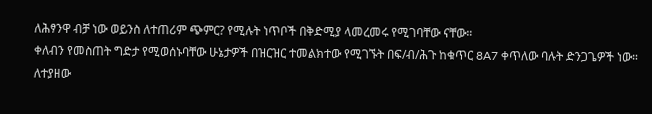ለሕፃንዋ ብቻ ነው ወይንስ ለተጠሪም ጭምር? የሚሉት ነጥቦች በቅድሚያ ላመረመሩ የሚገባቸው ናቸው።
ቀለብን የመስጠት ግድታ የሚወሰኑባቸው ሁኔታዎች በዝርዝር ተመልክተው የሚገኙት በፍ/ብ/ሕጉ ከቁጥር 8A7 ቀጥለው ባሉት ድንጋጌዎች ነው። ለተያዘው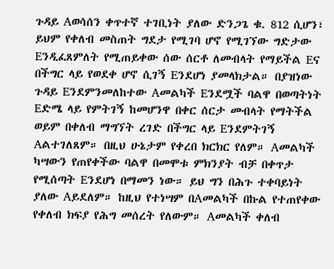ጉዳይ Aወሳሰን ቀጥተኛ ተገቢነት ያለው ድንጋጌ ቁ. 812 ሲሆን፣ ይህም የቀለብ መስጠት ግደታ የሚገባ ሆኖ የሚገኘው ግድታው Eንዲፈጸምለት የሚጠይቀው ሰው ሰርቶ ለመብላት የማይችል Eና በችግር ላይ የወደቀ ሆኖ ሲገኝ Eንደሆነ ያመላክታል። በያዝነው ጉዳይ Eንደምንመለከተው Aመልካች Eንደሟች ባልዋ በወጣትነት Eድሜ ላይ የምትገኝ ከመሆንዋ በቀር ሰርታ መብላት የማትችል ወይም በቀለብ ማግኘት ረገድ በችግር ላይ Eንደምትገኝ Aልተገለጸም። በዚህ ሁኔታም የቀረበ ክርክር የለም። Aመልካች ካሣውን የጠየቀችው ባልዋ በመሞቱ ምክንያት ብቻ በቀጥታ የሚሰጣት Eንደሆነ በማመን ነው። ይህ ግን በሕጉ ተቀባይነት ያለው Aይደለም። ከዚህ የተነሣም በAመልካች በኩል የተጠየቀው የቀለብ ክፍያ የሕግ መሰረት የለውም። Aመልካች ቀለብ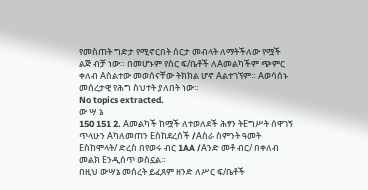የመስጠት ግድታ የሚኖርበት ሰርታ መብላት ለማትችለው የሟች ልጅ ብቻ ነው። በመሆኑም የስር ፍ/ቤቶች ለAመልካችም ጭምር ቀለብ Aስልተው መወሰናቸው ትክክል ሆኖ Aልተገኘም። Aወሳሰኑ መሰረታዊ የሕግ ስህተት ያለበት ነው።
No topics extracted.
ው ሣ ኔ
150 151 2. Aመልካች ከሟች ለተወለደች ሕፃን ትEግሥት ሰዋገኝ ጥላሁን Aካለመጠን Eስከደረሰች /Aስራ ስምንት ዓመት Eስከሞላት/ ድረስ በየወሩ ብር 1AA /Aንድ መቶ ብር/ በቀለብ መልክ Eንዲሰጥ ወስኗል።
በዚህ ውሣኔ መሰረት ይፈጸም ዘንድ ለሥር ፍ/ቤቶች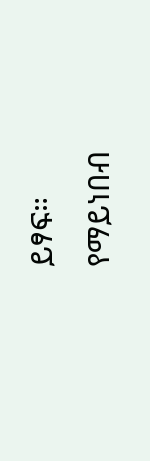ይፃፍ።
የማይነበብ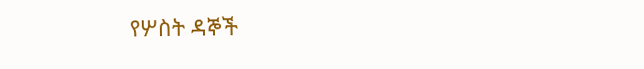የሦስት ዳኞች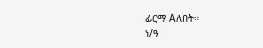ፊርማ Aለበት።
ነ/ዓ